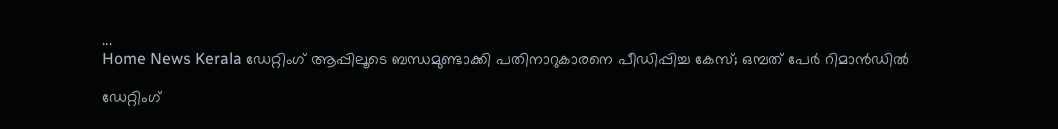...
Home News Kerala ഡേറ്റിംഗ് ആപ്പിലൂടെ ബന്ധമുണ്ടാക്കി പതിനാറുകാരനെ പീഡിപ്പിച്ച കേസ്; ഒമ്പത് പേർ റിമാൻഡിൽ

ഡേറ്റിംഗ്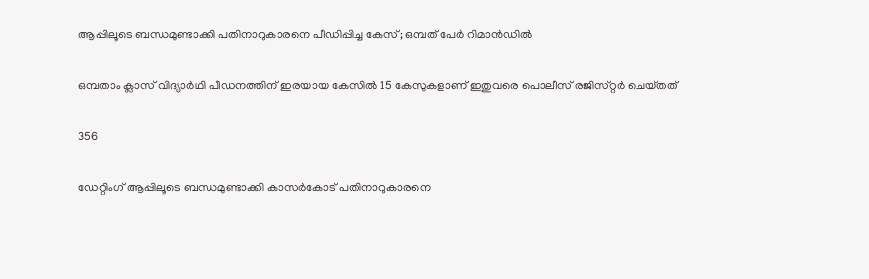ആപ്പിലൂടെ ബന്ധമുണ്ടാക്കി പതിനാറുകാരനെ പീഡിപ്പിച്ച കേസ്; ഒമ്പത് പേർ റിമാൻഡിൽ

ഒമ്പതാം ക്ലാസ്‌ വിദ്യാർഥി പീഡനത്തിന്‌ ഇരയായ കേസിൽ 15 കേസുകളാണ്‌ ഇതുവരെ പൊലീസ്‌ രജിസ്‌റ്റർ ചെയ്‌തത്‌

356

ഡേറ്റിംഗ് ആപ്പിലൂടെ ബന്ധമുണ്ടാക്കി കാസർകോട് പതിനാറുകാരനെ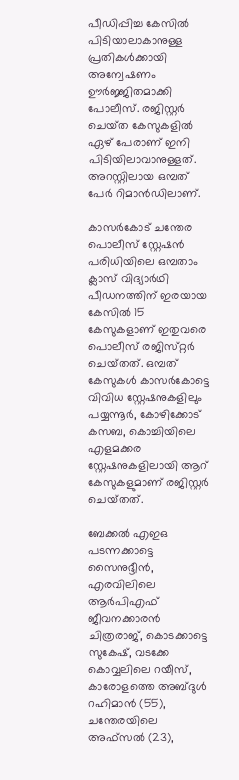പീഡിപ്പിച്ച കേസിൽ പിടിയാലാകാനുള്ള പ്രതികൾക്കായി അന്വേഷണം ഊർജ്ജിതമാക്കി പോലീസ്. രജിസ്റ്റർ ചെയ്‌ത കേസുകളിൽ ഏഴ് പേരാണ് ഇനി പിടിയിലാവാനുള്ളത്. അറസ്റ്റിലായ ഒമ്പത്‌ പേർ റിമാൻഡിലാണ്.

കാസർകോട്‌ ചന്തേര പൊലീസ് സ്റ്റേഷൻ പരിധിയിലെ ഒമ്പതാം ക്ലാസ്‌ വിദ്യാർഥി പീഡനത്തിന്‌ ഇരയായ കേസിൽ 15 കേസുകളാണ്‌ ഇതുവരെ പൊലീസ്‌ രജിസ്‌റ്റർ ചെയ്‌തത്‌. ഒമ്പത് കേസുകൾ കാസർകോട്ടെ വിവിധ സ്റ്റേഷനുകളിലും പയ്യന്നൂർ, കോഴിക്കോട് കസബ, കൊച്ചിയിലെ എളമക്കര സ്റ്റേഷനുകളിലായി ആറ് കേസുകളുമാണ് രജിസ്റ്റർ ചെയ്‌തത്.

ബേക്കൽ എഇഒ പടന്നക്കാട്ടെ സൈനുദ്ദീൻ, എരവിലിലെ ആർപിഎഫ് ജീവനക്കാരൻ ചിത്രരാജ്, കൊടക്കാട്ടെ സുകേഷ്, വടക്കേ കൊവ്വലിലെ റയീസ്, കാരോളത്തെ അബ്‌ദുൾ റഹിമാൻ (55), ചന്തേരയിലെ അഫ്‌സൽ (23),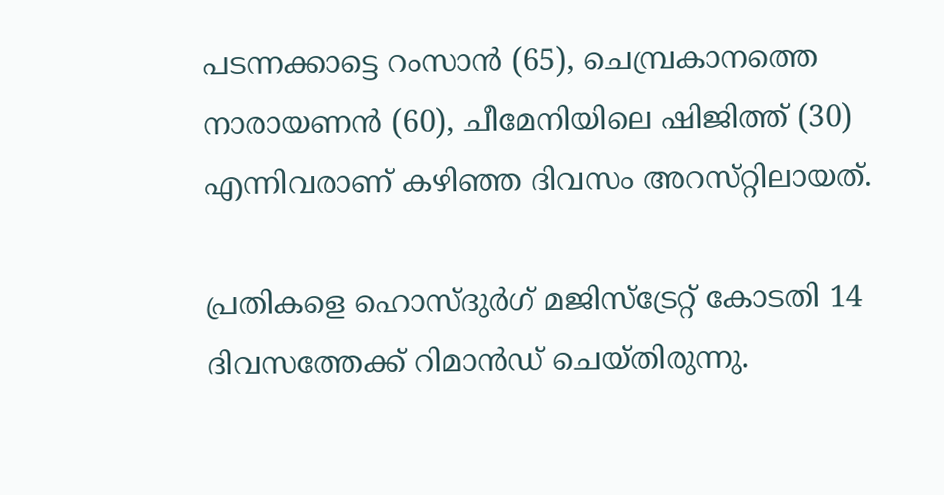പടന്നക്കാട്ടെ റംസാൻ (65), ചെമ്പ്രകാനത്തെ നാരായണൻ (60), ചീമേനിയിലെ ഷിജിത്ത് (30) എന്നിവരാണ്‌ കഴിഞ്ഞ ദിവസം അറസ്‌റ്റിലായത്‌.

പ്രതികളെ ഹൊസ്ദുർഗ് മജിസ്ട്രേറ്റ് കോടതി 14 ദിവസത്തേക്ക് റിമാൻഡ് ചെയ്‌തിരുന്നു.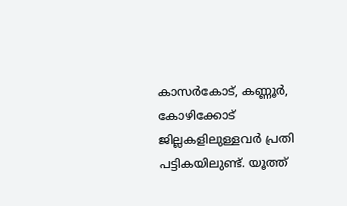കാസർകോട്‌, കണ്ണൂർ, കോഴിക്കോട്‌ ജില്ലകളിലുള്ളവർ പ്രതി പട്ടികയിലുണ്ട്‌. യൂത്ത്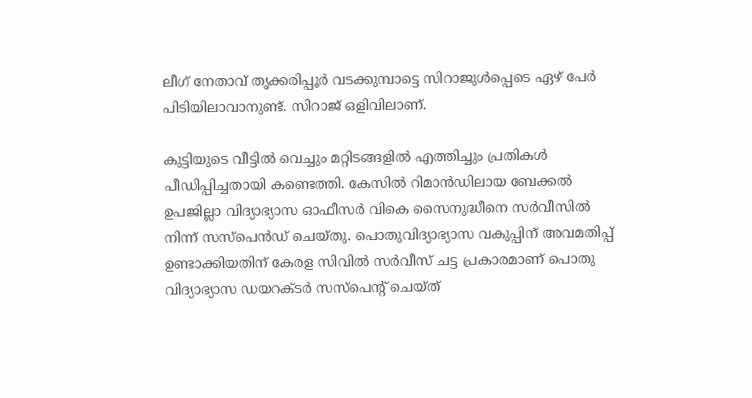ലീഗ് നേതാവ് തൃക്കരിപ്പൂർ വടക്കുമ്പാട്ടെ സിറാജുൾപ്പെടെ ഏഴ് പേർ പിടിയിലാവാനുണ്ട്. സിറാജ് ഒളിവിലാണ്.

കുട്ടിയുടെ വീട്ടിൽ വെച്ചും മറ്റിടങ്ങളിൽ എത്തിച്ചും പ്രതികൾ പീഡിപ്പിച്ചതായി കണ്ടെത്തി. കേസിൽ റിമാൻഡിലായ ബേക്കൽ ഉപജില്ലാ വിദ്യാഭ്യാസ ഓഫീസർ വികെ സൈനുദ്ധീനെ സർവീസിൽ നിന്ന് സസ്പെൻഡ് ചെയ്‌തു. പൊതുവിദ്യാഭ്യാസ വകുപ്പിന് അവമതിപ്പ് ഉണ്ടാക്കിയതിന് കേരള സിവിൽ സർവീസ് ചട്ട പ്രകാരമാണ് പൊതു വിദ്യാഭ്യാസ ഡയറക്ടർ സസ്പെൻ്റ് ചെയ്‌ത്‌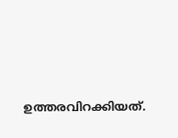ഉത്തരവിറക്കിയത്.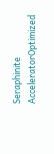Seraphinite AcceleratorOptimized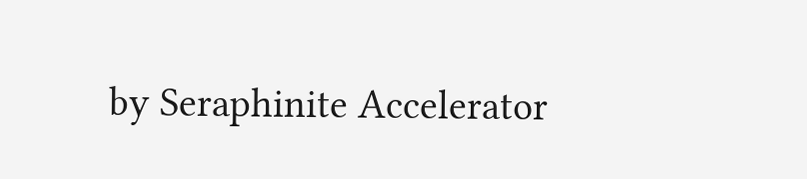by Seraphinite Accelerator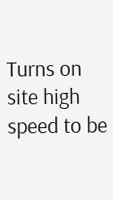Turns on site high speed to be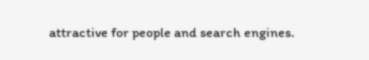attractive for people and search engines.